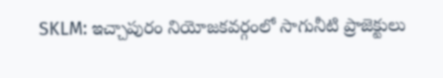SKLM: ఇచ్చాపురం నియోజకవర్గంలో సాగునీటి ప్రాజెక్టులు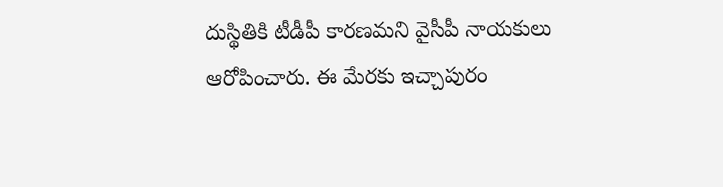దుస్థితికి టీడీపీ కారణమని వైసీపీ నాయకులు ఆరోపించారు. ఈ మేరకు ఇచ్చాపురం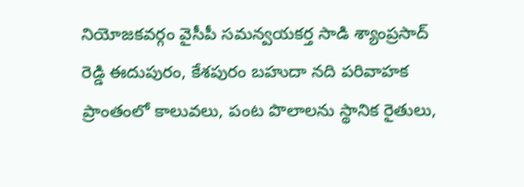నియోజకవర్గం వైసీపీ సమన్వయకర్త సాడి శ్యాంప్రసాద్ రెడ్డి ఈదుపురం, కేశపురం బహుదా నది పరివాహక ప్రాంతంలో కాలువలు, పంట పొలాలను స్థానిక రైతులు,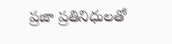ప్రజా ప్రతినిధులతో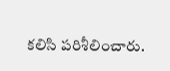కలిసి పరిశీలించారు.